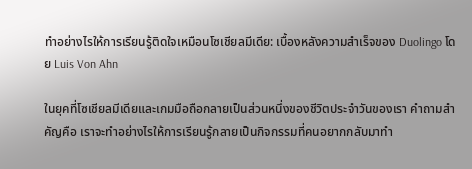ทําอย่างไรให้การเรียนรู้ติดใจเหมือนโซเชียลมีเดีย: เบื้องหลังความสําเร็จของ Duolingo โดย Luis Von Ahn

ในยุคที่โซเชียลมีเดียและเกมมือถือกลายเป็นส่วนหนึ่งของชีวิตประจําวันของเรา คําถามสําคัญคือ เราจะทําอย่างไรให้การเรียนรู้กลายเป็นกิจกรรมที่คนอยากกลับมาทํา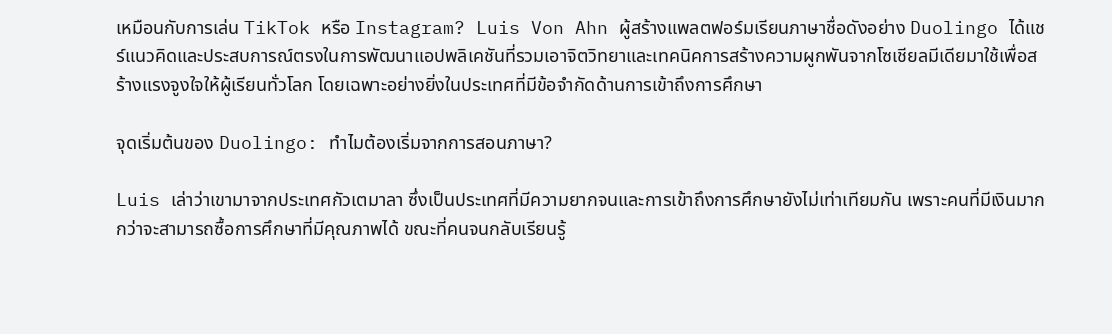เหมือนกับการเล่น TikTok หรือ Instagram? Luis Von Ahn ผู้สร้างแพลตฟอร์มเรียนภาษาชื่อดังอย่าง Duolingo ได้แชร์แนวคิดและประสบการณ์ตรงในการพัฒนาแอปพลิเคชันที่รวมเอาจิตวิทยาและเทคนิคการสร้างความผูกพันจากโซเชียลมีเดียมาใช้เพื่อสร้างแรงจูงใจให้ผู้เรียนทั่วโลก โดยเฉพาะอย่างยิ่งในประเทศที่มีข้อจํากัดด้านการเข้าถึงการศึกษา

จุดเริ่มต้นของ Duolingo: ทําไมต้องเริ่มจากการสอนภาษา?

Luis เล่าว่าเขามาจากประเทศกัวเตมาลา ซึ่งเป็นประเทศที่มีความยากจนและการเข้าถึงการศึกษายังไม่เท่าเทียมกัน เพราะคนที่มีเงินมากกว่าจะสามารถซื้อการศึกษาที่มีคุณภาพได้ ขณะที่คนจนกลับเรียนรู้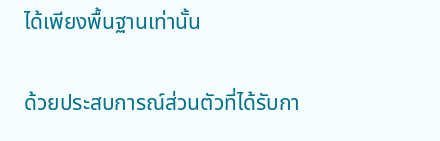ได้เพียงพื้นฐานเท่านั้น

ด้วยประสบการณ์ส่วนตัวที่ได้รับกา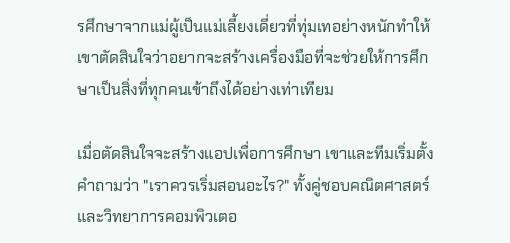รศึกษาจากแม่ผู้เป็นแม่เลี้ยงเดี่ยวที่ทุ่มเทอย่างหนักทําให้เขาตัดสินใจว่าอยากจะสร้างเครื่องมือที่จะช่วยให้การศึกษาเป็นสิ่งที่ทุกคนเข้าถึงได้อย่างเท่าเทียม

เมื่อตัดสินใจจะสร้างแอปเพื่อการศึกษา เขาและทีมเริ่มตั้งคําถามว่า "เราควรเริ่มสอนอะไร?" ทั้งคู่ชอบคณิตศาสตร์และวิทยาการคอมพิวเตอ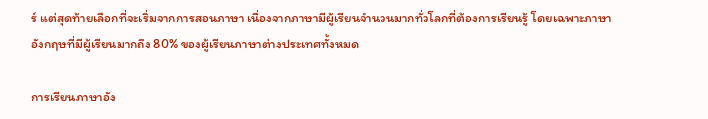ร์ แต่สุดท้ายเลือกที่จะเริ่มจากการสอนภาษา เนื่องจากภาษามีผู้เรียนจํานวนมากทั่วโลกที่ต้องการเรียนรู้ โดยเฉพาะภาษาอังกฤษที่มีผู้เรียนมากถึง 80% ของผู้เรียนภาษาต่างประเทศทั้งหมด

การเรียนภาษาอัง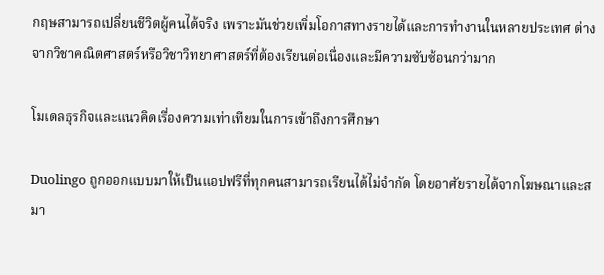กฤษสามารถเปลี่ยนชีวิตผู้คนได้จริง เพราะมันช่วยเพิ่มโอกาสทางรายได้และการทํางานในหลายประเทศ ต่างจากวิชาคณิตศาสตร์หรือวิชาวิทยาศาสตร์ที่ต้องเรียนต่อเนื่องและมีความซับซ้อนกว่ามาก

โมเดลธุรกิจและแนวคิดเรื่องความเท่าเทียมในการเข้าถึงการศึกษา

Duolingo ถูกออกแบบมาให้เป็นแอปฟรีที่ทุกคนสามารถเรียนได้ไม่จํากัด โดยอาศัยรายได้จากโฆษณาและสมา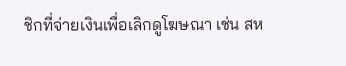ชิกที่จ่ายเงินเพื่อเลิกดูโฆษณา เช่น สห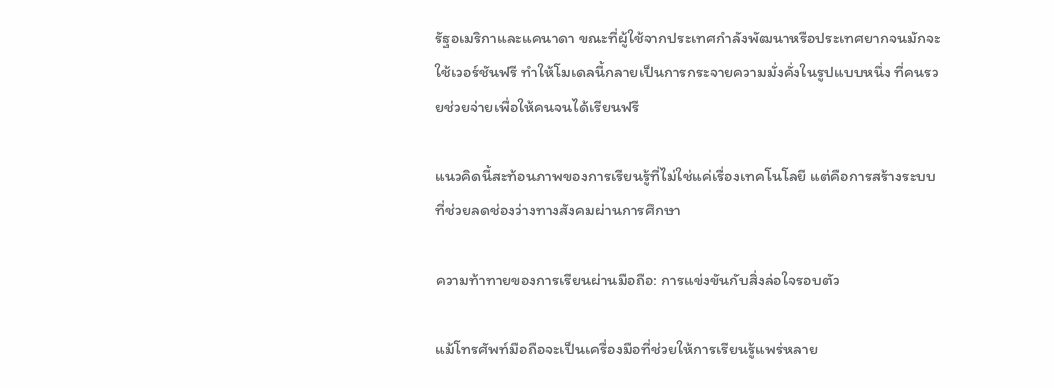รัฐอเมริกาและแคนาดา ขณะที่ผู้ใช้จากประเทศกําลังพัฒนาหรือประเทศยากจนมักจะใช้เวอร์ชันฟรี ทําให้โมเดลนี้กลายเป็นการกระจายความมั่งคั่งในรูปแบบหนึ่ง ที่คนรวยช่วยจ่ายเพื่อให้คนจนได้เรียนฟรี

แนวคิดนี้สะท้อนภาพของการเรียนรู้ที่ไม่ใช่แค่เรื่องเทคโนโลยี แต่คือการสร้างระบบที่ช่วยลดช่องว่างทางสังคมผ่านการศึกษา

ความท้าทายของการเรียนผ่านมือถือ: การแข่งขันกับสิ่งล่อใจรอบตัว

แม้โทรศัพท์มือถือจะเป็นเครื่องมือที่ช่วยให้การเรียนรู้แพร่หลาย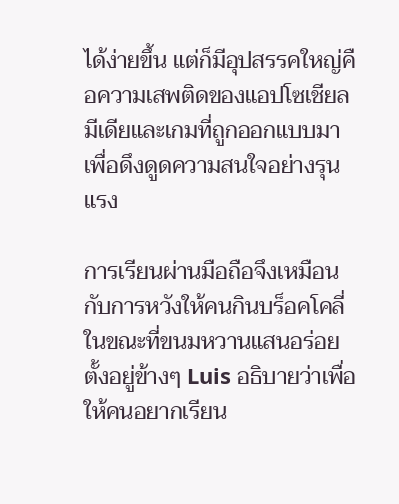ได้ง่ายขึ้น แต่ก็มีอุปสรรคใหญ่คือความเสพติดของแอปโซเชียลมีเดียและเกมที่ถูกออกแบบมาเพื่อดึงดูดความสนใจอย่างรุนแรง

การเรียนผ่านมือถือจึงเหมือนกับการหวังให้คนกินบร็อคโคลี่ในขณะที่ขนมหวานแสนอร่อยตั้งอยู่ข้างๆ Luis อธิบายว่าเพื่อให้คนอยากเรียน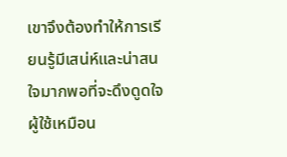เขาจึงต้องทําให้การเรียนรู้มีเสน่ห์และน่าสนใจมากพอที่จะดึงดูดใจผู้ใช้เหมือน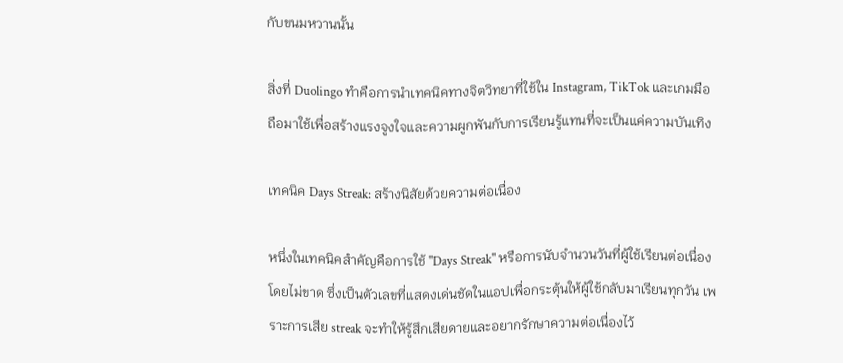กับขนมหวานนั้น

สิ่งที่ Duolingo ทําคือการนําเทคนิคทางจิตวิทยาที่ใช้ใน Instagram, TikTok และเกมมือถือมาใช้เพื่อสร้างแรงจูงใจและความผูกพันกับการเรียนรู้แทนที่จะเป็นแค่ความบันเทิง

เทคนิค Days Streak: สร้างนิสัยด้วยความต่อเนื่อง

หนึ่งในเทคนิคสําคัญคือการใช้ "Days Streak" หรือการนับจํานวนวันที่ผู้ใช้เรียนต่อเนื่องโดยไม่ขาด ซึ่งเป็นตัวเลขที่แสดงเด่นชัดในแอปเพื่อกระตุ้นให้ผู้ใช้กลับมาเรียนทุกวัน เพราะการเสีย streak จะทําให้รู้สึกเสียดายและอยากรักษาความต่อเนื่องไว้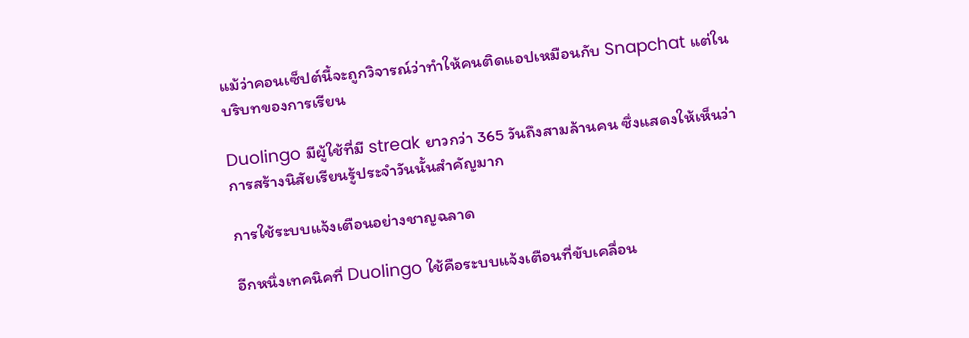แม้ว่าคอนเซ็ปต์นี้จะถูกวิจารณ์ว่าทําให้คนติดแอปเหมือนกับ Snapchat แต่ในบริบทของการเรียน

Duolingo มีผู้ใช้ที่มี streak ยาวกว่า 365 วันถึงสามล้านคน ซึ่งแสดงให้เห็นว่าการสร้างนิสัยเรียนรู้ประจําวันนั้นสําคัญมาก

การใช้ระบบแจ้งเตือนอย่างชาญฉลาด

อีกหนึ่งเทคนิคที่ Duolingo ใช้คือระบบแจ้งเตือนที่ขับเคลื่อน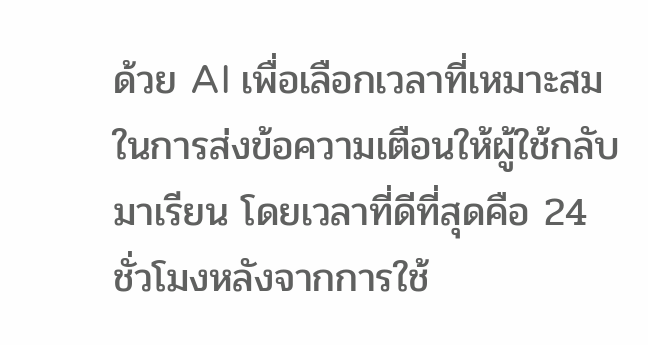ด้วย AI เพื่อเลือกเวลาที่เหมาะสมในการส่งข้อความเตือนให้ผู้ใช้กลับมาเรียน โดยเวลาที่ดีที่สุดคือ 24 ชั่วโมงหลังจากการใช้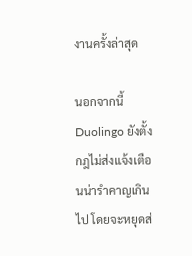งานครั้งล่าสุด

นอกจากนี้ Duolingo ยังตั้งกฎไม่ส่งแจ้งเตือนน่ารําคาญเกินไป โดยจะหยุดส่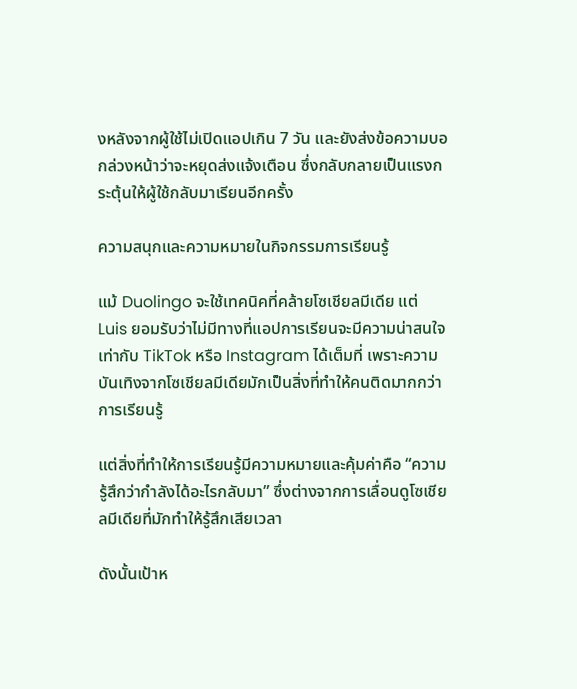งหลังจากผู้ใช้ไม่เปิดแอปเกิน 7 วัน และยังส่งข้อความบอกล่วงหน้าว่าจะหยุดส่งแจ้งเตือน ซึ่งกลับกลายเป็นแรงกระตุ้นให้ผู้ใช้กลับมาเรียนอีกครั้ง

ความสนุกและความหมายในกิจกรรมการเรียนรู้

แม้ Duolingo จะใช้เทคนิคที่คล้ายโซเชียลมีเดีย แต่ Luis ยอมรับว่าไม่มีทางที่แอปการเรียนจะมีความน่าสนใจเท่ากับ TikTok หรือ Instagram ได้เต็มที่ เพราะความบันเทิงจากโซเชียลมีเดียมักเป็นสิ่งที่ทําให้คนติดมากกว่าการเรียนรู้

แต่สิ่งที่ทําให้การเรียนรู้มีความหมายและคุ้มค่าคือ “ความรู้สึกว่ากําลังได้อะไรกลับมา” ซึ่งต่างจากการเลื่อนดูโซเชียลมีเดียที่มักทําให้รู้สึกเสียเวลา

ดังนั้นเป้าห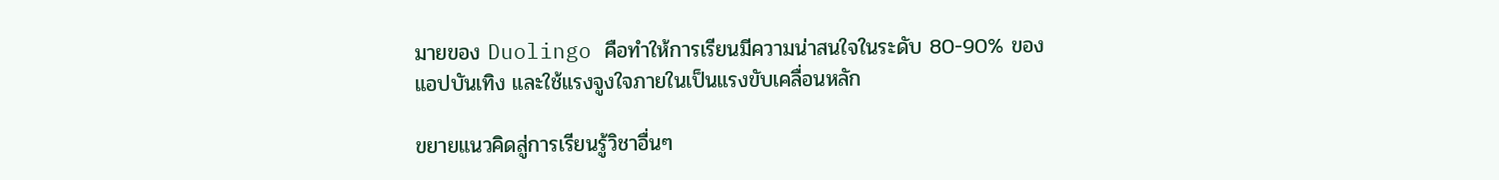มายของ Duolingo คือทําให้การเรียนมีความน่าสนใจในระดับ 80-90% ของแอปบันเทิง และใช้แรงจูงใจภายในเป็นแรงขับเคลื่อนหลัก

ขยายแนวคิดสู่การเรียนรู้วิชาอื่นๆ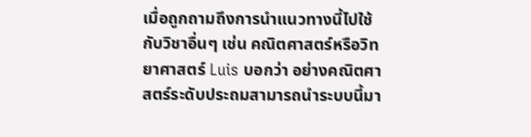เมื่อถูกถามถึงการนําแนวทางนี้ไปใช้กับวิชาอื่นๆ เช่น คณิตศาสตร์หรือวิทยาศาสตร์ Luis บอกว่า อย่างคณิตศาสตร์ระดับประถมสามารถนําระบบนี้มา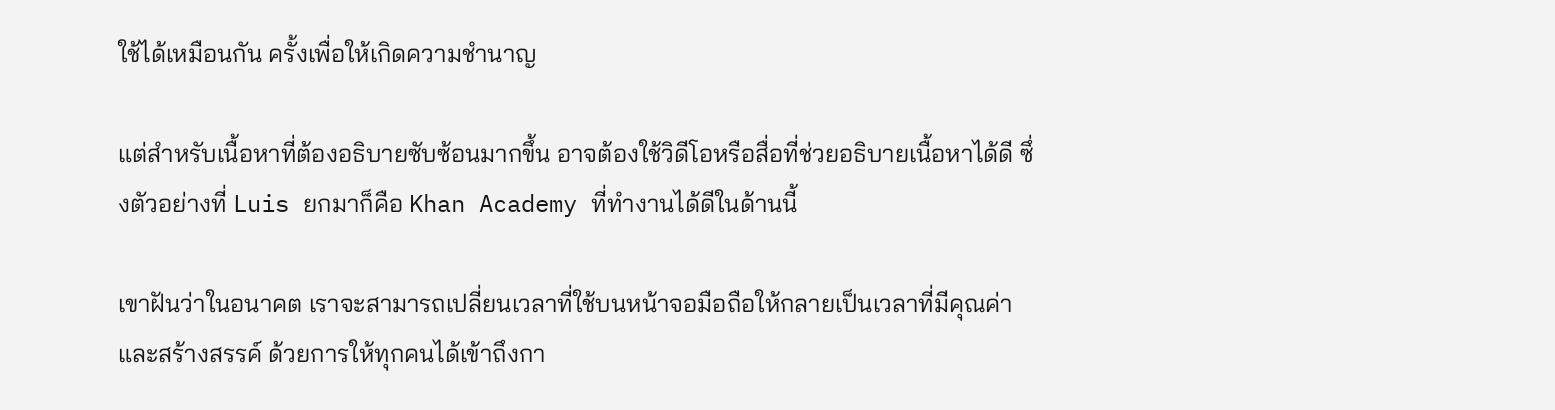ใช้ได้เหมือนกัน ครั้งเพื่อให้เกิดความชํานาญ

แต่สําหรับเนื้อหาที่ต้องอธิบายซับซ้อนมากขึ้น อาจต้องใช้วิดีโอหรือสื่อที่ช่วยอธิบายเนื้อหาได้ดี ซึ่งตัวอย่างที่ Luis ยกมาก็คือ Khan Academy ที่ทํางานได้ดีในด้านนี้

เขาฝันว่าในอนาคต เราจะสามารถเปลี่ยนเวลาที่ใช้บนหน้าจอมือถือให้กลายเป็นเวลาที่มีคุณค่าและสร้างสรรค์ ด้วยการให้ทุกคนได้เข้าถึงกา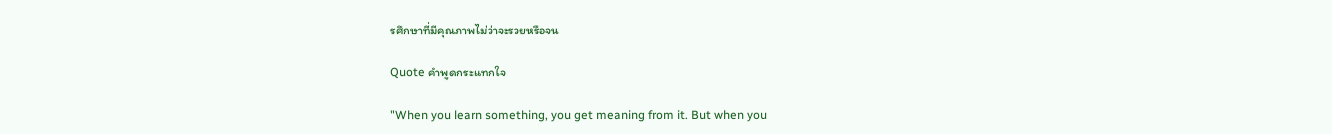รศึกษาที่มีคุณภาพไม่ว่าจะรวยหรือจน

Quote คําพูดกระแทกใจ

"When you learn something, you get meaning from it. But when you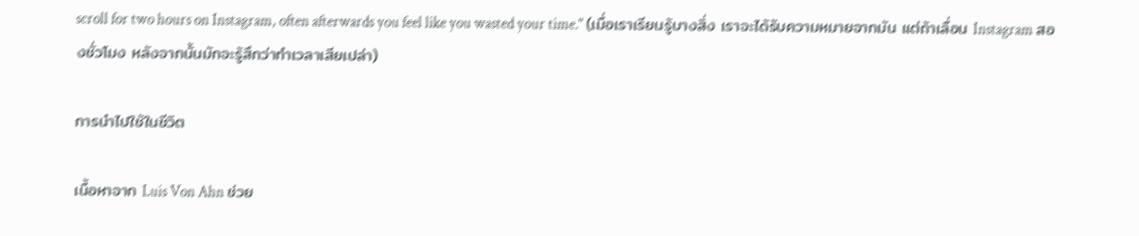scroll for two hours on Instagram, often afterwards you feel like you wasted your time." (เมื่อเราเรียนรู้บางสิ่ง เราจะได้รับความหมายจากมัน แต่ถ้าเลื่อน Instagram สองชั่วโมง หลังจากนั้นมักจะรู้สึกว่าทําเวลาเสียเปล่า)

การนําไปใช้ในชีวิต

เนื้อหาจาก Luis Von Ahn ช่วย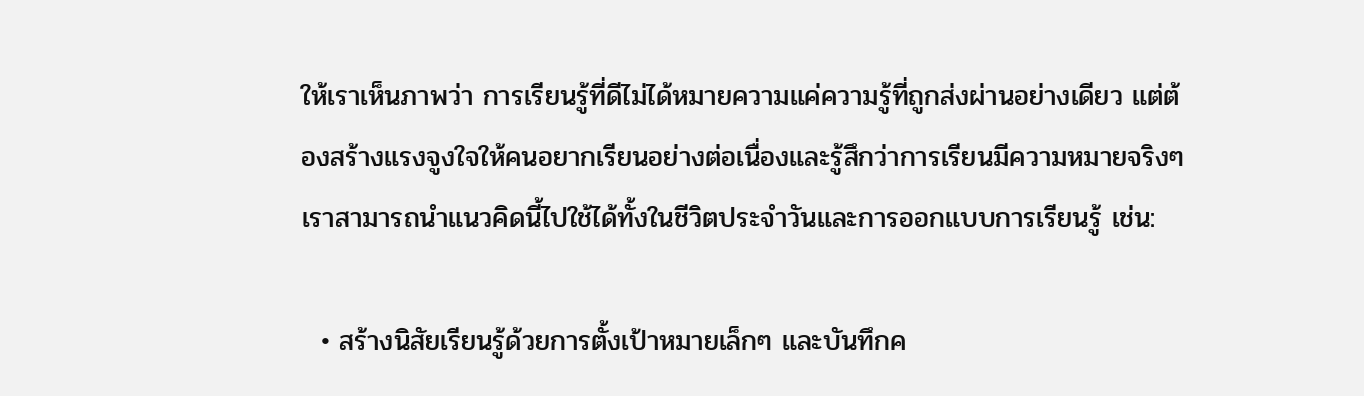ให้เราเห็นภาพว่า การเรียนรู้ที่ดีไม่ได้หมายความแค่ความรู้ที่ถูกส่งผ่านอย่างเดียว แต่ต้องสร้างแรงจูงใจให้คนอยากเรียนอย่างต่อเนื่องและรู้สึกว่าการเรียนมีความหมายจริงๆ เราสามารถนําแนวคิดนี้ไปใช้ได้ทั้งในชีวิตประจําวันและการออกแบบการเรียนรู้ เช่น:

  • สร้างนิสัยเรียนรู้ด้วยการตั้งเป้าหมายเล็กๆ และบันทึกค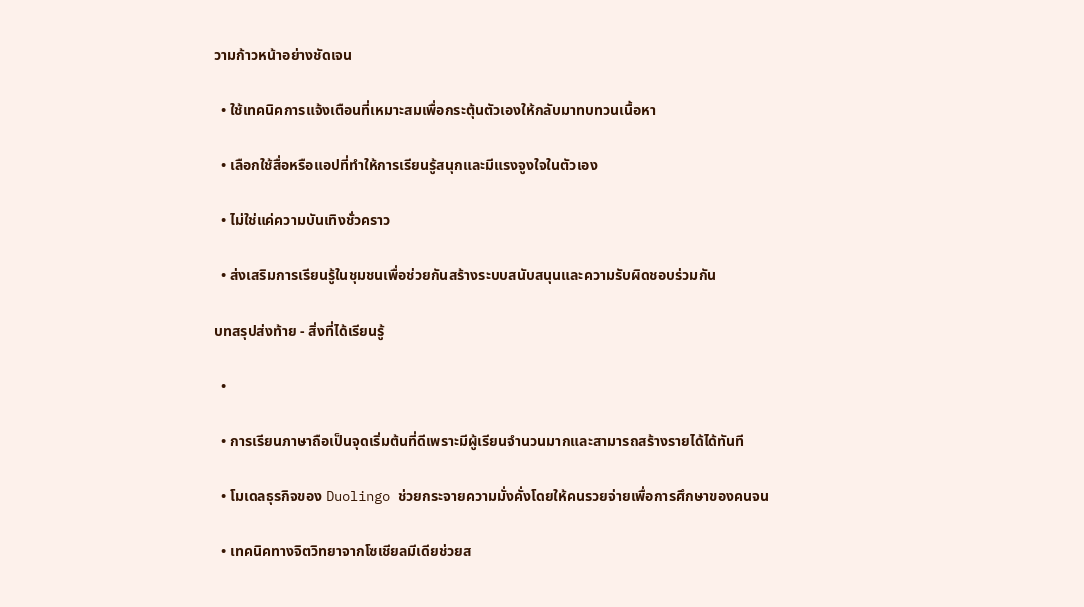วามก้าวหน้าอย่างชัดเจน

  • ใช้เทคนิคการแจ้งเตือนที่เหมาะสมเพื่อกระตุ้นตัวเองให้กลับมาทบทวนเนื้อหา

  • เลือกใช้สื่อหรือแอปที่ทําให้การเรียนรู้สนุกและมีแรงจูงใจในตัวเอง

  • ไม่ใช่แค่ความบันเทิงชั่วคราว

  • ส่งเสริมการเรียนรู้ในชุมชนเพื่อช่วยกันสร้างระบบสนับสนุนและความรับผิดชอบร่วมกัน

บทสรุปส่งท้าย - สิ่งที่ได้เรียนรู้

  •

  • การเรียนภาษาถือเป็นจุดเริ่มต้นที่ดีเพราะมีผู้เรียนจํานวนมากและสามารถสร้างรายได้ได้ทันที

  • โมเดลธุรกิจของ Duolingo ช่วยกระจายความมั่งคั่งโดยให้คนรวยจ่ายเพื่อการศึกษาของคนจน

  • เทคนิคทางจิตวิทยาจากโซเชียลมีเดียช่วยส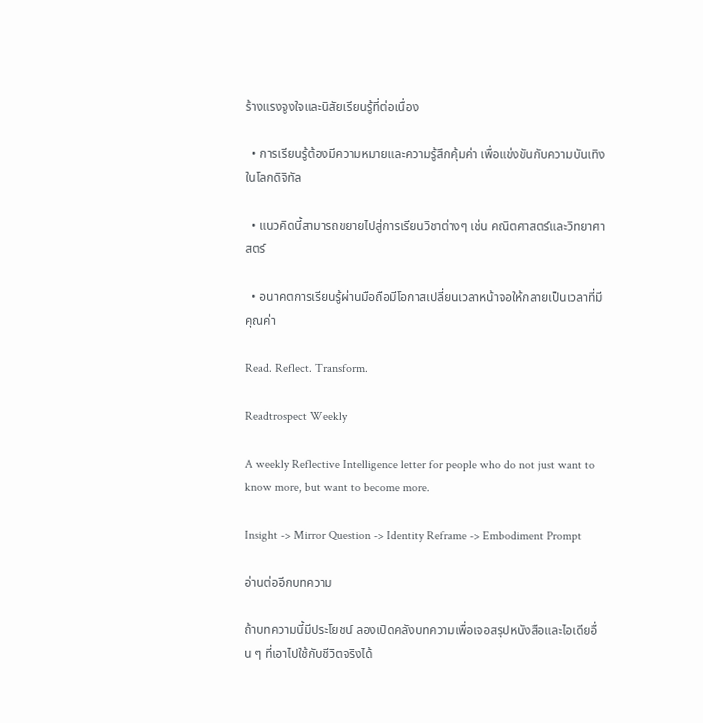ร้างแรงจูงใจและนิสัยเรียนรู้ที่ต่อเนื่อง

  • การเรียนรู้ต้องมีความหมายและความรู้สึกคุ้มค่า เพื่อแข่งขันกับความบันเทิงในโลกดิจิทัล

  • แนวคิดนี้สามารถขยายไปสู่การเรียนวิชาต่างๆ เช่น คณิตศาสตร์และวิทยาศาสตร์

  • อนาคตการเรียนรู้ผ่านมือถือมีโอกาสเปลี่ยนเวลาหน้าจอให้กลายเป็นเวลาที่มีคุณค่า

Read. Reflect. Transform.

Readtrospect Weekly

A weekly Reflective Intelligence letter for people who do not just want to know more, but want to become more.

Insight -> Mirror Question -> Identity Reframe -> Embodiment Prompt

อ่านต่ออีกบทความ

ถ้าบทความนี้มีประโยชน์ ลองเปิดคลังบทความเพื่อเจอสรุปหนังสือและไอเดียอื่น ๆ ที่เอาไปใช้กับชีวิตจริงได้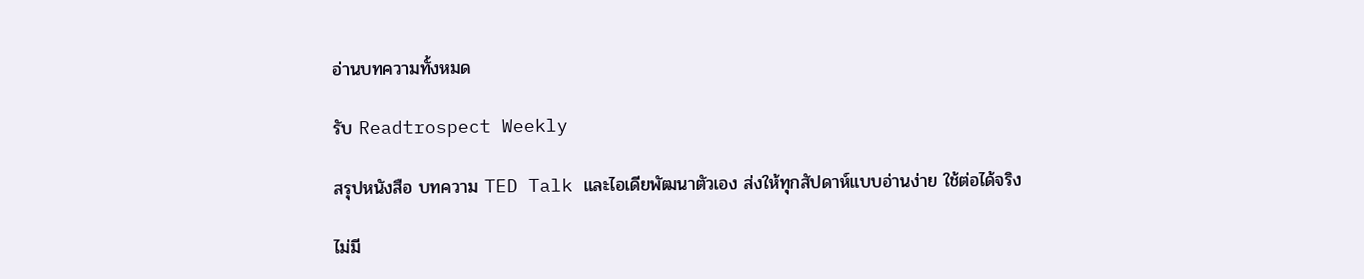อ่านบทความทั้งหมด

รับ Readtrospect Weekly

สรุปหนังสือ บทความ TED Talk และไอเดียพัฒนาตัวเอง ส่งให้ทุกสัปดาห์แบบอ่านง่าย ใช้ต่อได้จริง

ไม่มี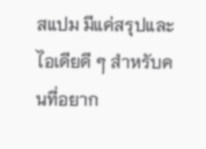สแปม มีแค่สรุปและไอเดียดี ๆ สำหรับคนที่อยาก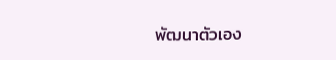พัฒนาตัวเอง